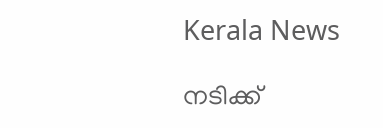Kerala News

നടിക്ക്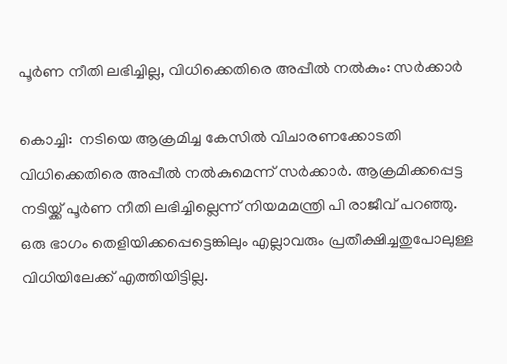പൂര്‍ണ നീതി ലഭിച്ചില്ല, വിധിക്കെതിരെ അപ്പീല്‍ നല്‍കും: സര്‍ക്കാര്‍

കൊച്ചി:  നടിയെ ആക്രമിച്ച കേസില്‍ വിചാരണക്കോടതി വിധിക്കെതിരെ അപ്പീല്‍ നല്‍കുമെന്ന് സര്‍ക്കാര്‍. ആക്രമിക്കപ്പെട്ട നടിയ്ക്ക് പൂര്‍ണ നീതി ലഭിച്ചില്ലെന്ന് നിയമമന്ത്രി പി രാജീവ് പറഞ്ഞു. ഒരു ഭാഗം തെളിയിക്കപ്പെട്ടെങ്കിലും എല്ലാവരും പ്രതീക്ഷിച്ചതുപോലുള്ള വിധിയിലേക്ക് എത്തിയിട്ടില്ല.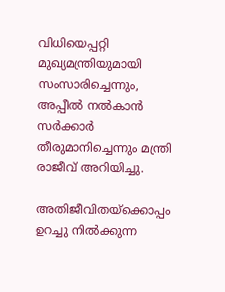വിധിയെപ്പറ്റി മുഖ്യമന്ത്രിയുമായി സംസാരിച്ചെന്നും, അപ്പീല്‍ നല്‍കാന്‍ സര്‍ക്കാര്‍ തീരുമാനിച്ചെന്നും മന്ത്രി രാജീവ് അറിയിച്ചു.

അതിജീവിതയ്‌ക്കൊപ്പം ഉറച്ചു നില്‍ക്കുന്ന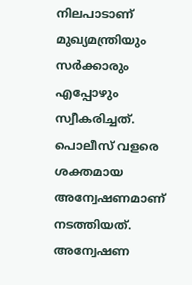നിലപാടാണ് മുഖ്യമന്ത്രിയും സര്‍ക്കാരും എപ്പോഴും സ്വീകരിച്ചത്. പൊലീസ് വളരെ ശക്തമായ അന്വേഷണമാണ് നടത്തിയത്. അന്വേഷണ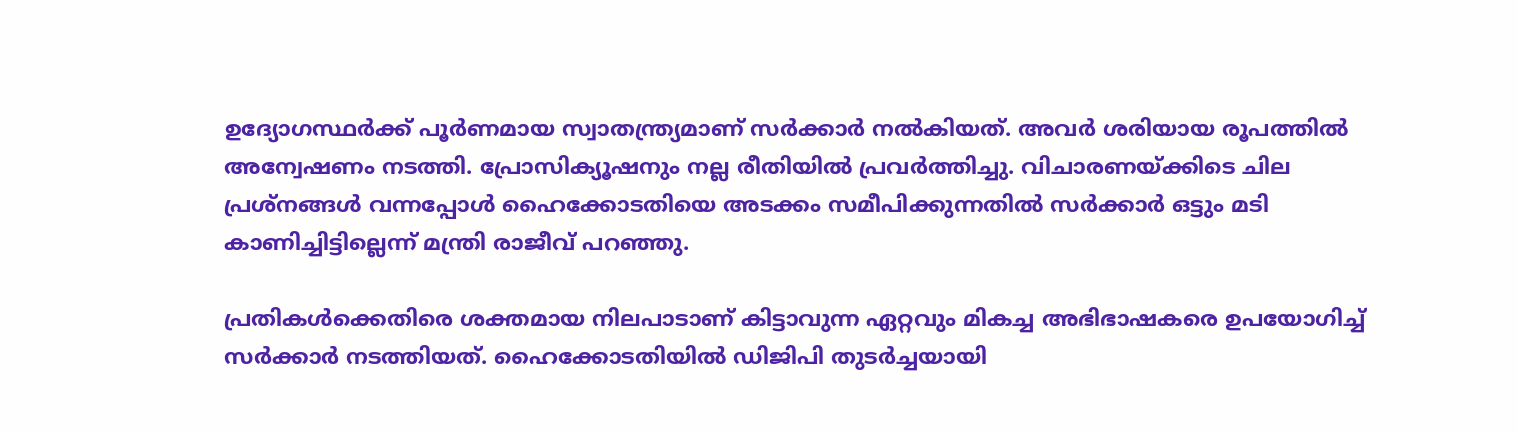ഉദ്യോഗസ്ഥര്‍ക്ക് പൂര്‍ണമായ സ്വാതന്ത്ര്യമാണ് സര്‍ക്കാര്‍ നല്‍കിയത്. അവര്‍ ശരിയായ രൂപത്തില്‍ അന്വേഷണം നടത്തി. പ്രോസിക്യൂഷനും നല്ല രീതിയില്‍ പ്രവര്‍ത്തിച്ചു. വിചാരണയ്ക്കിടെ ചില പ്രശ്‌നങ്ങള്‍ വന്നപ്പോള്‍ ഹൈക്കോടതിയെ അടക്കം സമീപിക്കുന്നതില്‍ സര്‍ക്കാര്‍ ഒട്ടും മടി കാണിച്ചിട്ടില്ലെന്ന് മന്ത്രി രാജീവ് പറഞ്ഞു.

പ്രതികള്‍ക്കെതിരെ ശക്തമായ നിലപാടാണ് കിട്ടാവുന്ന ഏറ്റവും മികച്ച അഭിഭാഷകരെ ഉപയോഗിച്ച് സര്‍ക്കാര്‍ നടത്തിയത്. ഹൈക്കോടതിയില്‍ ഡിജിപി തുടര്‍ച്ചയായി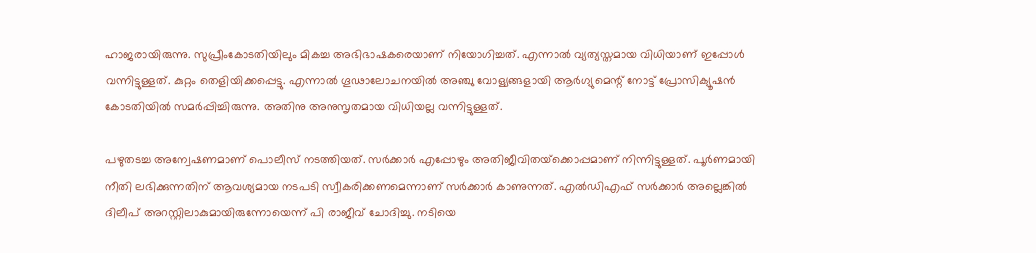ഹാജരായിരുന്നു. സുപ്രീംകോടതിയിലും മികച്ച അഭിഭാഷകരെയാണ് നിയോഗിച്ചത്. എന്നാല്‍ വ്യത്യസ്തമായ വിധിയാണ് ഇപ്പോള്‍ വന്നിട്ടുള്ളത്. കുറ്റം തെളിയിക്കപ്പെട്ടു. എന്നാല്‍ ഗൂഢാലോചനയില്‍ അഞ്ചു വോള്യങ്ങളായി ആര്‍ഗ്യുമെന്റ് നോട്ട് പ്രോസിക്യൂഷന്‍ കോടതിയില്‍ സമര്‍പ്പിച്ചിരുന്നു. അതിനു അനുസൃതമായ വിധിയല്ല വന്നിട്ടുള്ളത്.

പഴുതടച്ച അന്വേഷണമാണ് പൊലീസ് നടത്തിയത്. സര്‍ക്കാര്‍ എപ്പോഴും അതിജീവിതയ്‌ക്കൊപ്പമാണ് നിന്നിട്ടുള്ളത്. പൂര്‍ണമായി നീതി ലഭിക്കുന്നതിന് ആവശ്യമായ നടപടി സ്വീകരിക്കണമെന്നാണ് സര്‍ക്കാര്‍ കാണുന്നത്. എല്‍ഡിഎഫ് സര്‍ക്കാര്‍ അല്ലെങ്കില്‍ ദിലീപ് അറസ്റ്റിലാകുമായിരുന്നോയെന്ന് പി രാജീവ് ചോദിച്ചു. നടിയെ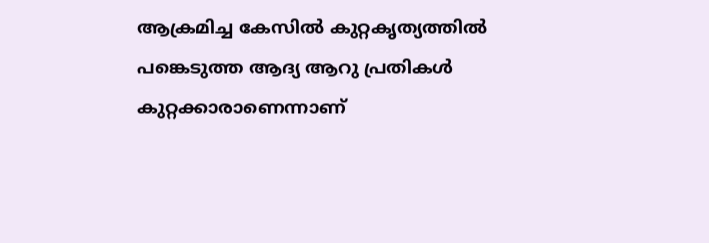ആക്രമിച്ച കേസില്‍ കുറ്റകൃത്യത്തില്‍ പങ്കെടുത്ത ആദ്യ ആറു പ്രതികള്‍ കുറ്റക്കാരാണെന്നാണ്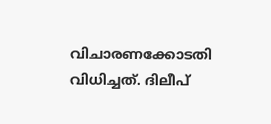വിചാരണക്കോടതി വിധിച്ചത്. ദിലീപ്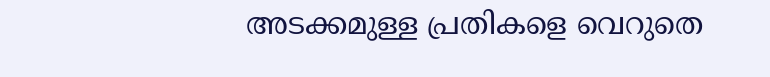അടക്കമുള്ള പ്രതികളെ വെറുതെ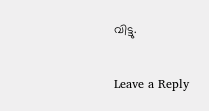വിട്ടു.

Leave a Reply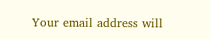Your email address will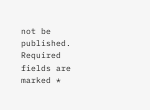not be published. Required fields are marked *